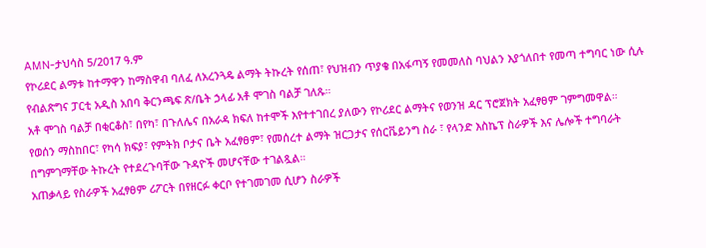AMN-ታህሳስ 5/2017 ዓ.ም
የኮሪደር ልማቱ ከተማዋን ከማስዋብ ባለፈ ለአረንጓዴ ልማት ትኩረት የሰጠ፣ የህዝብን ጥያቄ በአፋጣኝ የመመለስ ባህልን እያጎለበተ የመጣ ተግባር ነው ሲሉ የብልጽግና ፓርቲ አዲስ አበባ ቅርንጫፍ ጽ/ቤት ኃላፊ አቶ ሞገስ ባልቻ ገለጹ።
አቶ ሞገስ ባልቻ በቂርቆስ፣ በየካ፣ በጉለሌና በአራዳ ክፍለ ከተሞች እየተተገበረ ያለውን የኮሪደር ልማትና የወንዝ ዳር ፕሮጀክት አፈፃፀም ገምግመዋል።
የወሰን ማስከበር፣ የካሳ ክፍያ፣ የምትክ ቦታና ቤት አፈፃፀም፣ የመሰረተ ልማት ዝርጋታና የሰርቬይንግ ስራ ፣ የላንድ እስኬፕ ስራዎች እና ሌሎች ተግባራት በግምገማቸው ትኩረት የተደረጉባቸው ጉዳዮች መሆናቸው ተገልጿል።
አጠቃላይ የስራዎች አፈፃፀም ሪፖርት በየዘርፉ ቀርቦ የተገመገመ ሲሆን ስራዎች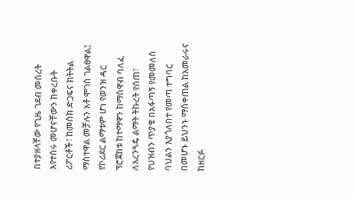በተያዘላቸው የጊዜ ገደብ መሰረት እየተሰሩ መሆናቸውን ከቀረቡት ሪፖርቶች፣ ከመስክ ድጋፍና ክትትል ማስተዋል መቻሉን አቶ ሞገስ ገልፀዋል፤
የኮሪደር ልማቱም ሆነ የወንዝ ዳር ፕሮጀክቱ ከተማዋን ከማስዋብ ባለፈ ለአረንጓዴ ልማት ትኩረት የሰጠ፣ የህዝብን ጥያቄ በአፋጣኝ የመመለስ ባህልን እያጎለበተ የመጣ ተግባር በመሆኑ ይህንኑ ማስቀጠል ከአመራሩና ከዘርፉ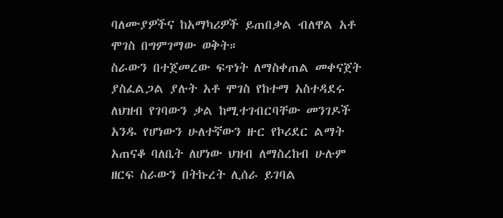ባለሙያዎችና ከአማካሪዎች ይጠበቃል ብለዋል አቶ ሞገስ በግምገማው ወቅት።
ስራውን በተጀመረው ፍጥነት ለማስቀጠል መቀናጀት ያስፈልጋል ያሉት አቶ ሞገስ የከተማ አስተዳደሩ ለህዝብ የገባውን ቃል ከሚተገብርባቸው መንገዶች አንዱ የሆነውን ሁለተኛውን ዙር የኮሪደር ልማት አጠናቆ ባለቤት ለሆነው ህዝብ ለማስረከብ ሁሉም ዘርፍ ስራውን በትኩረት ሊሰራ ይገባል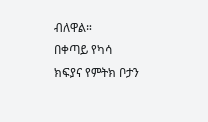ብለዋል።
በቀጣይ የካሳ ክፍያና የምትክ ቦታን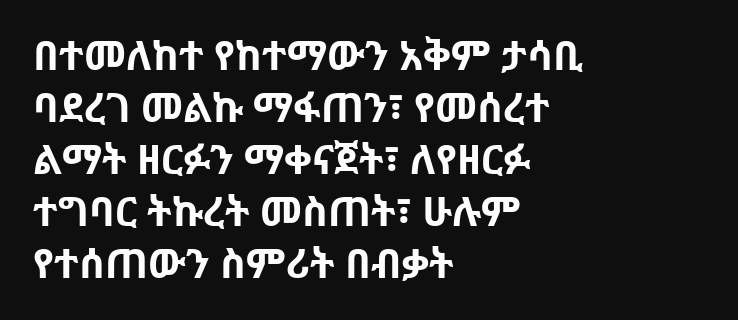በተመለከተ የከተማውን አቅም ታሳቢ ባደረገ መልኩ ማፋጠን፣ የመሰረተ ልማት ዘርፉን ማቀናጀት፣ ለየዘርፉ ተግባር ትኩረት መስጠት፣ ሁሉም የተሰጠውን ስምሪት በብቃት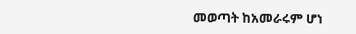መወጣት ከአመራሩም ሆነ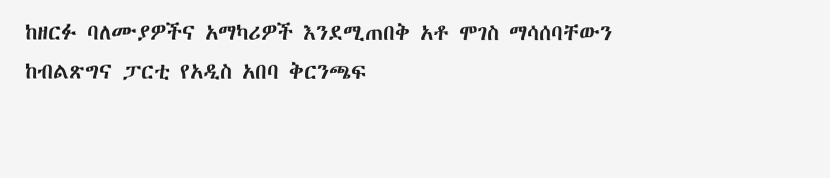ከዘርፉ ባለሙያዎችና አማካሪዎች እንደሚጠበቅ አቶ ሞገስ ማሳሰባቸውን ከብልጽግና ፓርቲ የአዲስ አበባ ቅርንጫፍ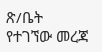ጽ/ቤት የተገኘው መረጃ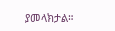ያመላክታል።